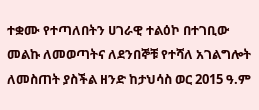ተቋሙ የተጣለበትን ሀገራዊ ተልዕኮ በተገቢው መልኩ ለመወጣትና ለደንበኞቹ የተሻለ አገልግሎት ለመስጠት ያስችል ዘንድ ከታህሳስ ወር 2015 ዓ.ም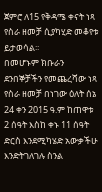ጀምሮ ለ15 የቅዳሜ ቀናት ነጻ የስራ ዘመቻ ሲያካሂድ መቆየቱ ይታወሳል፡፡
በመሆኑም ክቡራን ደንበኞቻችን የመጨረሻው ነጻ የስራ ዘመቻ በነገው ዕለት ሰኔ 24 ቀን 2015 ዓ.ም ከጠዋቱ 2 ሰዓት እስከ ቀኑ 11 ሰዓት ድርስ እንደሚካሄድ አውቃችሁ እንድትገለገሉ ስንል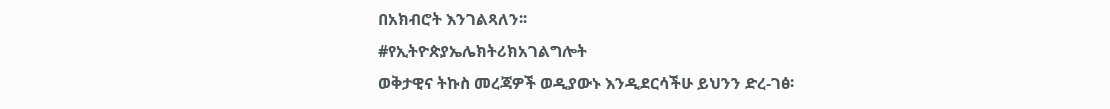በአክብሮት እንገልጻለን፡፡
#የኢትዮጵያኤሌክትሪክአገልግሎት
ወቅታዊና ትኩስ መረጃዎች ወዲያውኑ እንዲደርሳችሁ ይህንን ድረ-ገፅ፡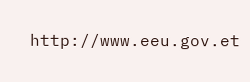http://www.eeu.gov.et